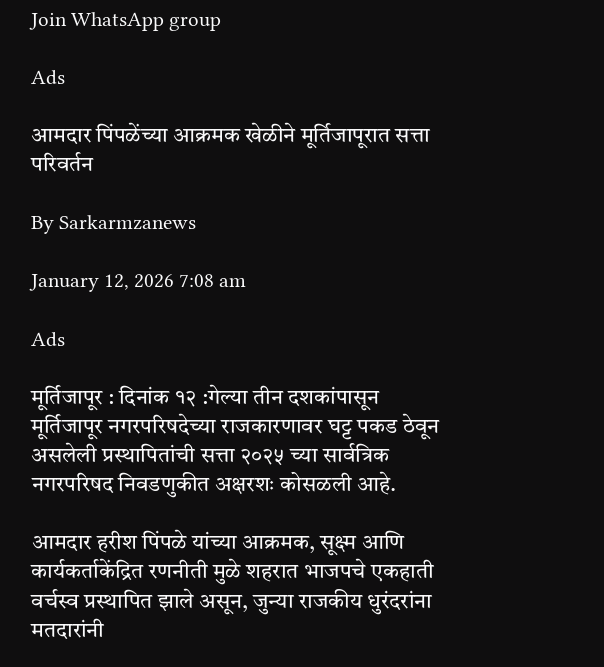Join WhatsApp group

Ads

आमदार पिंपळेंच्या आक्रमक खेळीने मूर्तिजापूरात सत्ता परिवर्तन

By Sarkarmzanews

January 12, 2026 7:08 am

Ads

मूर्तिजापूर : दिनांक १२ :गेल्या तीन दशकांपासून मूर्तिजापूर नगरपरिषदेच्या राजकारणावर घट्ट पकड ठेवून असलेली प्रस्थापितांची सत्ता २०२५ च्या सार्वत्रिक नगरपरिषद निवडणुकीत अक्षरशः कोसळली आहे.

आमदार हरीश पिंपळे यांच्या आक्रमक, सूक्ष्म आणि कार्यकर्ताकेंद्रित रणनीती मुळे शहरात भाजपचे एकहाती वर्चस्व प्रस्थापित झाले असून, जुन्या राजकीय धुरंदरांना मतदारांनी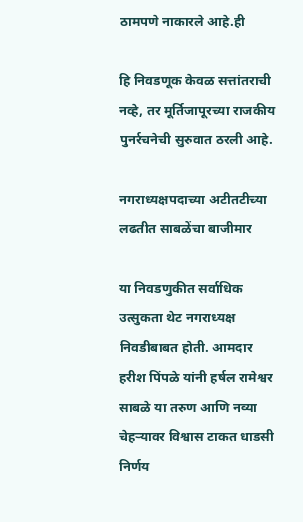ठामपणे नाकारले आहे.ही

हि निवडणूक केवळ सत्तांतराची नव्हे, तर मूर्तिजापूरच्या राजकीय पुनर्रचनेची सुरुवात ठरली आहे.

नगराध्यक्षपदाच्या अटीतटीच्या लढतीत साबळेंचा बाजीमार

या निवडणुकीत सर्वाधिक उत्सुकता थेट नगराध्यक्ष निवडीबाबत होती. आमदार हरीश पिंपळे यांनी हर्षल रामेश्वर साबळे या तरुण आणि नव्या चेहऱ्यावर विश्वास टाकत धाडसी निर्णय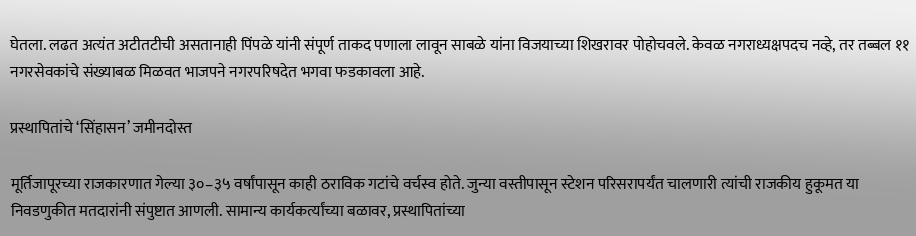घेतला. लढत अत्यंत अटीतटीची असतानाही पिंपळे यांनी संपूर्ण ताकद पणाला लावून साबळे यांना विजयाच्या शिखरावर पोहोचवले. केवळ नगराध्यक्षपदच नव्हे, तर तब्बल ११ नगरसेवकांचे संख्याबळ मिळवत भाजपने नगरपरिषदेत भगवा फडकावला आहे.

प्रस्थापितांचे ‘सिंहासन’ जमीनदोस्त

मूर्तिजापूरच्या राजकारणात गेल्या ३०–३५ वर्षांपासून काही ठराविक गटांचे वर्चस्व होते. जुन्या वस्तीपासून स्टेशन परिसरापर्यंत चालणारी त्यांची राजकीय हुकूमत या निवडणुकीत मतदारांनी संपुष्टात आणली. सामान्य कार्यकर्त्यांच्या बळावर, प्रस्थापितांच्या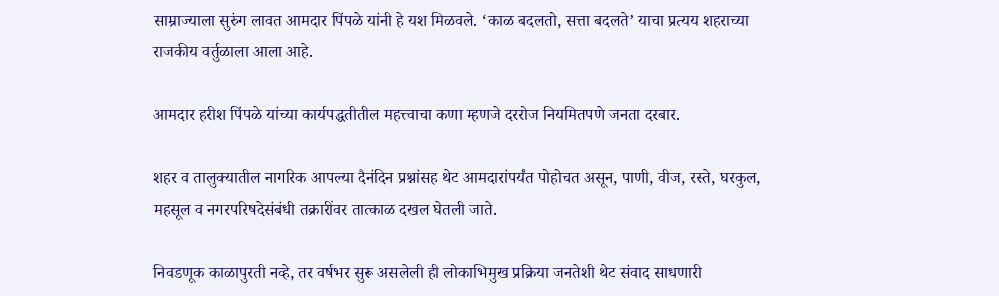साम्राज्याला सुरुंग लावत आमदार पिंपळे यांनी हे यश मिळवले. ‘काळ बदलतो, सत्ता बदलते’ याचा प्रत्यय शहराच्या राजकीय वर्तुळाला आला आहे.

आमदार हरीश पिंपळे यांच्या कार्यपद्धतीतील महत्त्वाचा कणा म्हणजे दररोज नियमितपणे जनता दरबार.

शहर व तालुक्यातील नागरिक आपल्या दैनंदिन प्रश्नांसह थेट आमदारांपर्यंत पोहोचत असून, पाणी, वीज, रस्ते, घरकुल, महसूल व नगरपरिषदेसंबंधी तक्रारींवर तात्काळ दखल घेतली जाते.

निवडणूक काळापुरती नव्हे, तर वर्षभर सुरू असलेली ही लोकाभिमुख प्रक्रिया जनतेशी थेट संवाद साधणारी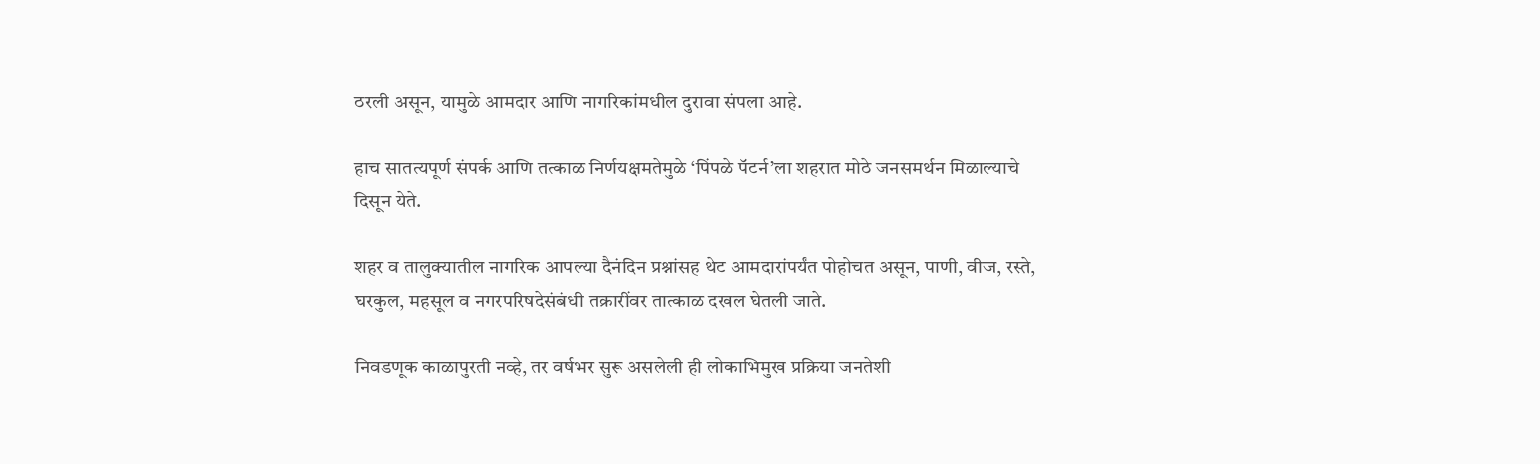ठरली असून, यामुळे आमदार आणि नागरिकांमधील दुरावा संपला आहे.

हाच सातत्यपूर्ण संपर्क आणि तत्काळ निर्णयक्षमतेमुळे ‘पिंपळे पॅटर्न’ला शहरात मोठे जनसमर्थन मिळाल्याचे दिसून येते.

शहर व तालुक्यातील नागरिक आपल्या दैनंदिन प्रश्नांसह थेट आमदारांपर्यंत पोहोचत असून, पाणी, वीज, रस्ते, घरकुल, महसूल व नगरपरिषदेसंबंधी तक्रारींवर तात्काळ दखल घेतली जाते.

निवडणूक काळापुरती नव्हे, तर वर्षभर सुरू असलेली ही लोकाभिमुख प्रक्रिया जनतेशी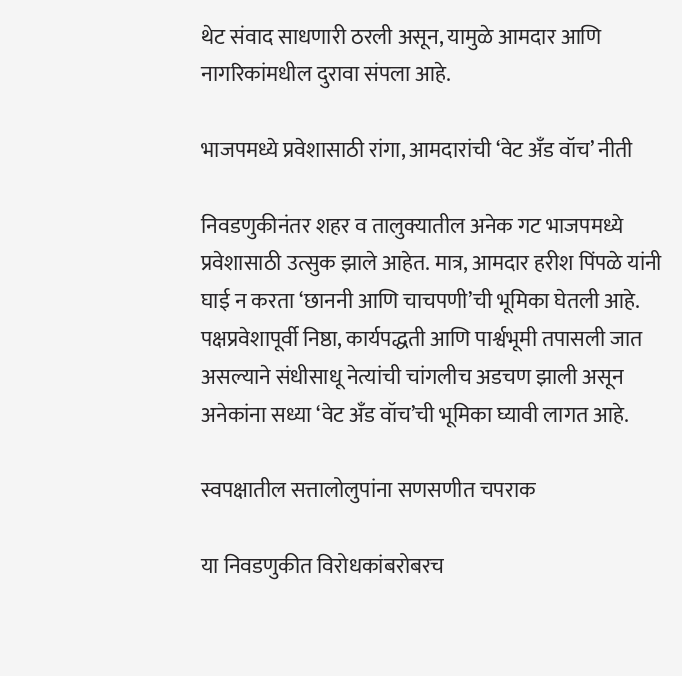थेट संवाद साधणारी ठरली असून, यामुळे आमदार आणि नागरिकांमधील दुरावा संपला आहे.

भाजपमध्ये प्रवेशासाठी रांगा, आमदारांची ‘वेट अँड वॉच’ नीती

निवडणुकीनंतर शहर व तालुक्यातील अनेक गट भाजपमध्ये प्रवेशासाठी उत्सुक झाले आहेत. मात्र, आमदार हरीश पिंपळे यांनी घाई न करता ‘छाननी आणि चाचपणी’ची भूमिका घेतली आहे. पक्षप्रवेशापूर्वी निष्ठा, कार्यपद्धती आणि पार्श्वभूमी तपासली जात असल्याने संधीसाधू नेत्यांची चांगलीच अडचण झाली असून अनेकांना सध्या ‘वेट अँड वॉच’ची भूमिका घ्यावी लागत आहे.

स्वपक्षातील सत्तालोलुपांना सणसणीत चपराक

या निवडणुकीत विरोधकांबरोबरच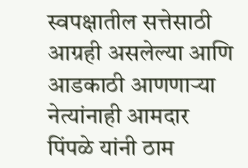स्वपक्षातील सत्तेसाठी आग्रही असलेल्या आणि आडकाठी आणणाऱ्या नेत्यांनाही आमदार पिंपळे यांनी ठाम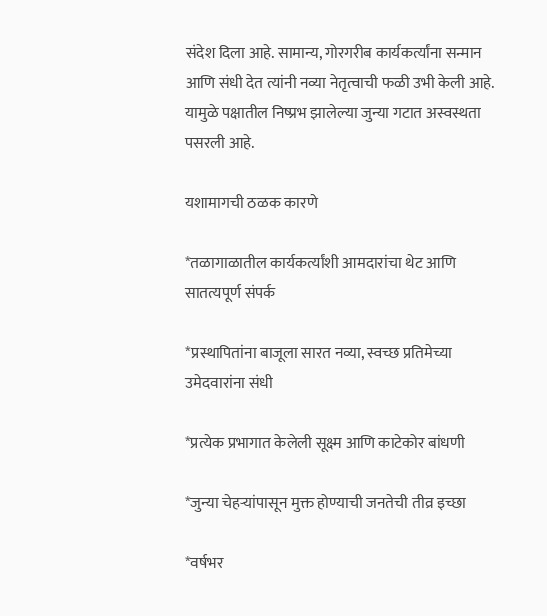संदेश दिला आहे. सामान्य, गोरगरीब कार्यकर्त्यांना सन्मान आणि संधी देत त्यांनी नव्या नेतृत्वाची फळी उभी केली आहे. यामुळे पक्षातील निष्प्रभ झालेल्या जुन्या गटात अस्वस्थता पसरली आहे.

यशामागची ठळक कारणे

*तळागाळातील कार्यकर्त्यांशी आमदारांचा थेट आणि सातत्यपूर्ण संपर्क

*प्रस्थापितांना बाजूला सारत नव्या, स्वच्छ प्रतिमेच्या उमेदवारांना संधी

*प्रत्येक प्रभागात केलेली सूक्ष्म आणि काटेकोर बांधणी

*जुन्या चेहऱ्यांपासून मुक्त होण्याची जनतेची तीव्र इच्छा

*वर्षभर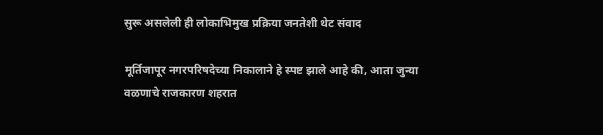सुरू असलेली ही लोकाभिमुख प्रक्रिया जनतेशी थेट संवाद

मूर्तिजापूर नगरपरिषदेच्या निकालाने हे स्पष्ट झाले आहे की, आता जुन्या वळणाचे राजकारण शहरात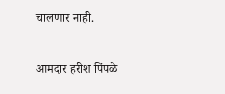चालणार नाही.

आमदार हरीश पिंपळे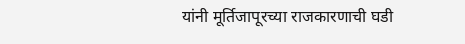यांनी मूर्तिजापूरच्या राजकारणाची घडी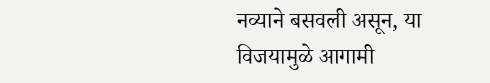नव्याने बसवली असून, या विजयामुळे आगामी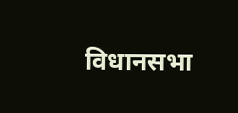विधानसभा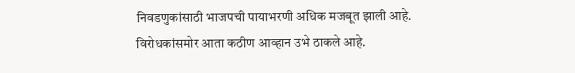निवडणुकांसाठी भाजपची पायाभरणी अधिक मजबूत झाली आहे. विरोधकांसमोर आता कठीण आव्हान उभे ठाकले आहे.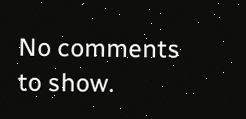No comments to show.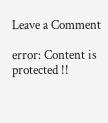Leave a Comment

error: Content is protected !!